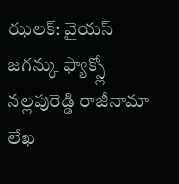ఝలక్: వైయస్ జగన్కు ఫ్యాక్స్లో నల్లపురెడ్డి రాజీనామా లేఖ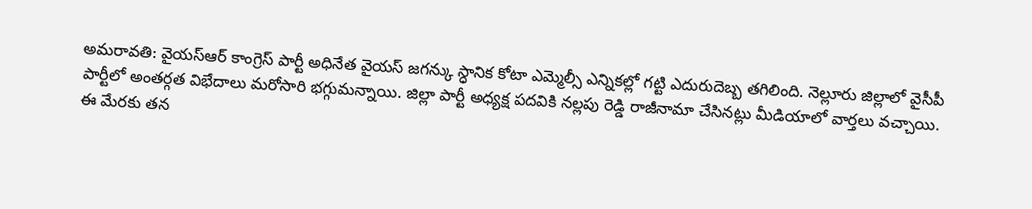అమరావతి: వైయస్ఆర్ కాంగ్రెస్ పార్టీ అధినేత వైయస్ జగన్కు స్ధానిక కోటా ఎమ్మెల్సీ ఎన్నికల్లో గట్టి ఎదురుదెబ్బ తగిలింది. నెల్లూరు జిల్లాలో వైసీపీ పార్టీలో అంతర్గత విభేదాలు మరోసారి భగ్గుమన్నాయి. జిల్లా పార్టీ అధ్యక్ష పదవికి నల్లపు రెడ్డి రాజీనామా చేసినట్లు మీడియాలో వార్తలు వచ్చాయి.
ఈ మేరకు తన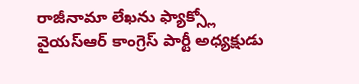రాజీనామా లేఖను ఫ్యాక్స్లో వైయస్ఆర్ కాంగ్రెస్ పార్టీ అధ్యక్షుడు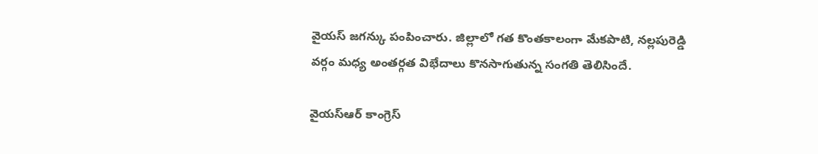వైయస్ జగన్కు పంపించారు. జిల్లాలో గత కొంతకాలంగా మేకపాటి, నల్లపురెడ్డి వర్గం మధ్య అంతర్గత విభేదాలు కొనసాగుతున్న సంగతి తెలిసిందే.

వైయస్ఆర్ కాంగ్రెస్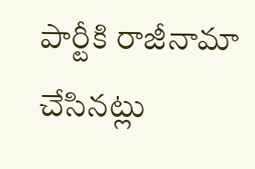పార్టీకి రాజీనామా చేసినట్లు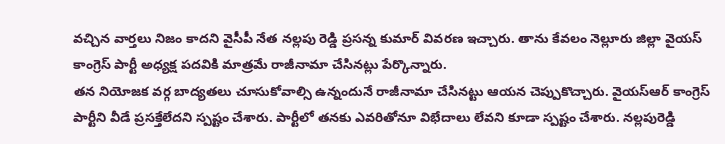వచ్చిన వార్తలు నిజం కాదని వైసీపీ నేత నల్లపు రెడ్డి ప్రసన్న కుమార్ వివరణ ఇచ్చారు. తాను కేవలం నెల్లూరు జిల్లా వైయస్ కాంగ్రెస్ పార్టీ అధ్యక్ష పదవికి మాత్రమే రాజీనామా చేసినట్లు పేర్కొన్నారు.
తన నియోజక వర్గ బాద్యతలు చూసుకోవాల్సి ఉన్నందునే రాజీనామా చేసినట్టు ఆయన చెప్పుకొచ్చారు. వైయస్ఆర్ కాంగ్రెస్ పార్టీని వీడే ప్రసక్తేలేదని స్పష్టం చేశారు. పార్టీలో తనకు ఎవరితోనూ విభేదాలు లేవని కూడా స్పష్టం చేశారు. నల్లపురెడ్డి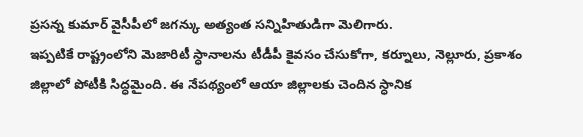ప్రసన్న కుమార్ వైసీపీలో జగన్కు అత్యంత సన్నిహితుడిగా మెలిగారు.
ఇప్పటికే రాష్ట్రంలోని మెజారిటీ స్ధానాలను టీడీపీ కైవసం చేసుకోగా, కర్నూలు, నెల్లూరు, ప్రకాశం జిల్లాలో పోటీకి సిద్ధమైంది. ఈ నేపథ్యంలో ఆయా జిల్లాలకు చెందిన స్ధానిక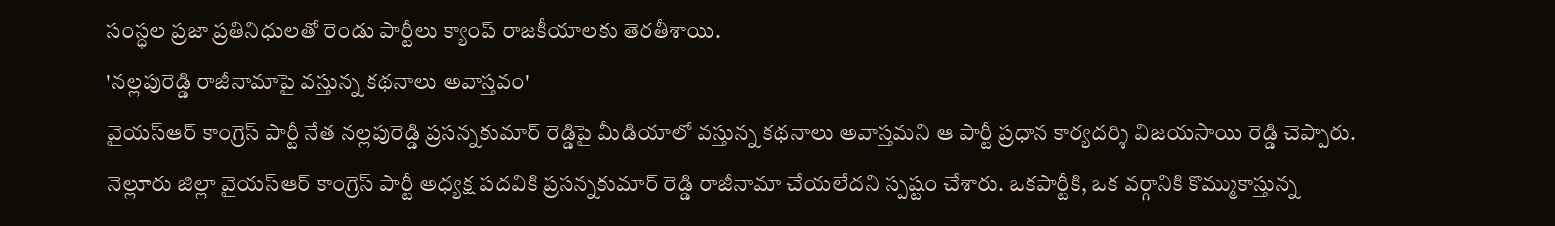సంస్ధల ప్రజా ప్రతినిధులతో రెండు పార్టీలు క్యాంప్ రాజకీయాలకు తెరతీశాయి.
'నల్లపురెడ్డి రాజీనామాపై వస్తున్న కథనాలు అవాస్తవం'
వైయస్ఆర్ కాంగ్రెస్ పార్టీ నేత నల్లపురెడ్డి ప్రసన్నకుమార్ రెడ్డిపై మీడియాలో వస్తున్న కథనాలు అవాస్తమని ఆ పార్టీ ప్రధాన కార్యదర్శి విజయసాయి రెడ్డి చెప్పారు.
నెల్లూరు జిల్లా వైయస్ఆర్ కాంగ్రెస్ పార్టీ అధ్యక్ష పదవికి ప్రసన్నకుమార్ రెడ్డి రాజీనామా చేయలేదని స్పష్టం చేశారు. ఒకపార్టీకి, ఒక వర్గానికి కొమ్ముకాస్తున్న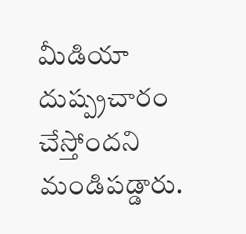మీడియా దుష్ప్రచారం చేస్తోందని మండిపడ్డారు.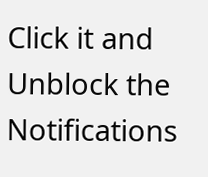Click it and Unblock the Notifications